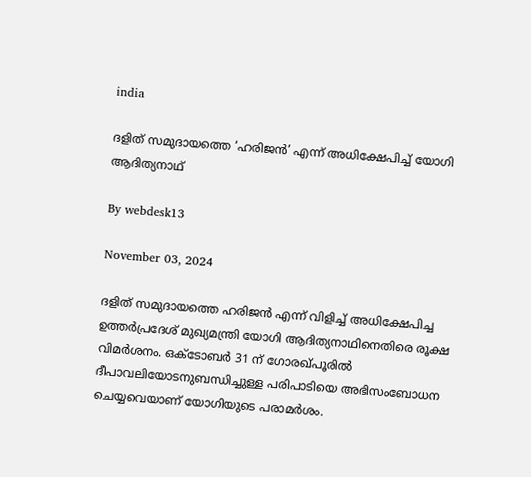india

ദളിത് സമുദായത്തെ ‘ഹരിജന്‍’ എന്ന് അധിക്ഷേപിച്ച് യോഗി ആദിത്യനാഥ്‌

By webdesk13

November 03, 2024

ദളിത് സമുദായത്തെ ഹരിജൻ എന്ന് വിളിച്ച് അധിക്ഷേപിച്ച ഉത്തർപ്രദേശ് മുഖ്യമന്ത്രി യോഗി ആദിത്യനാഥിനെതിരെ രൂക്ഷ വിമർശനം. ഒക്‌ടോബർ 31 ന് ഗോരഖ്പൂരിൽ ദീപാവലിയോടനുബന്ധിച്ചുള്ള പരിപാടിയെ അഭിസംബോധന ചെയ്യവെയാണ് യോഗിയുടെ പരാമർശം.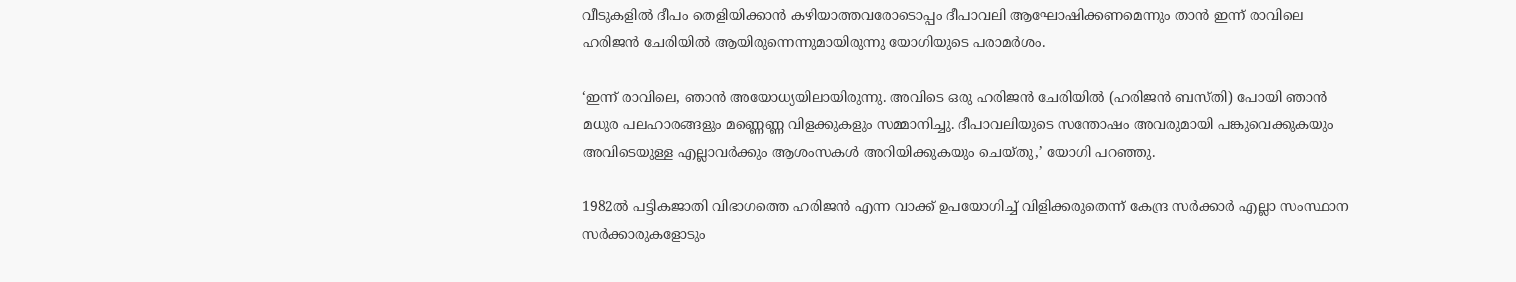വീടുകളിൽ ദീപം തെളിയിക്കാൻ കഴിയാത്തവരോടൊപ്പം ദീപാവലി ആഘോഷിക്കണമെന്നും താൻ ഇന്ന് രാവിലെ ഹരിജൻ ചേരിയിൽ ആയിരുന്നെന്നുമായിരുന്നു യോഗിയുടെ പരാമർശം.

‘ഇന്ന് രാവിലെ, ഞാൻ അയോധ്യയിലായിരുന്നു. അവിടെ ഒരു ഹരിജൻ ചേരിയിൽ (ഹരിജൻ ബസ്തി) പോയി ഞാൻ മധുര പലഹാരങ്ങളും മണ്ണെണ്ണ വിളക്കുകളും സമ്മാനിച്ചു. ദീപാവലിയുടെ സന്തോഷം അവരുമായി പങ്കുവെക്കുകയും അവിടെയുള്ള എല്ലാവർക്കും ആശംസകൾ അറിയിക്കുകയും ചെയ്തു,’ യോഗി പറഞ്ഞു.

1982ൽ പട്ടികജാതി വിഭാഗത്തെ ഹരിജൻ എന്ന വാക്ക് ഉപയോഗിച്ച് വിളിക്കരുതെന്ന് കേന്ദ്ര സർക്കാർ എല്ലാ സംസ്ഥാന സർക്കാരുകളോടും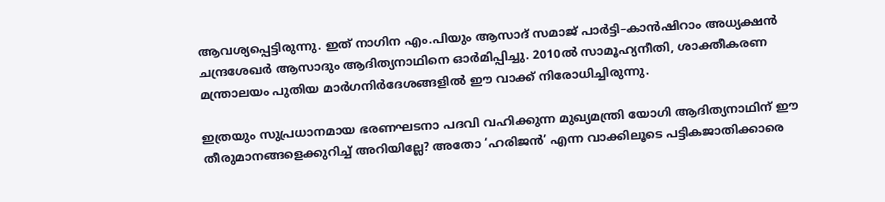ആവശ്യപ്പെട്ടിരുന്നു. ഇത് നാഗിന എം.പിയും ആസാദ് സമാജ് പാർട്ടി–കാൻഷിറാം അധ്യക്ഷൻ ചന്ദ്രശേഖർ ആസാദും ആദിത്യനാഥിനെ ഓർമിപ്പിച്ചു. 2010ൽ സാമൂഹ്യനീതി, ശാക്തീകരണ മന്ത്രാലയം പുതിയ മാർഗനിർദേശങ്ങളിൽ ഈ വാക്ക് നിരോധിച്ചിരുന്നു.

ഇത്രയും സുപ്രധാനമായ ഭരണഘടനാ പദവി വഹിക്കുന്ന മുഖ്യമന്ത്രി യോഗി ആദിത്യനാഥിന് ഈ തീരുമാനങ്ങളെക്കുറിച്ച് അറിയില്ലേ? അതോ ‘ഹരിജൻ’ എന്ന വാക്കിലൂടെ പട്ടികജാതിക്കാരെ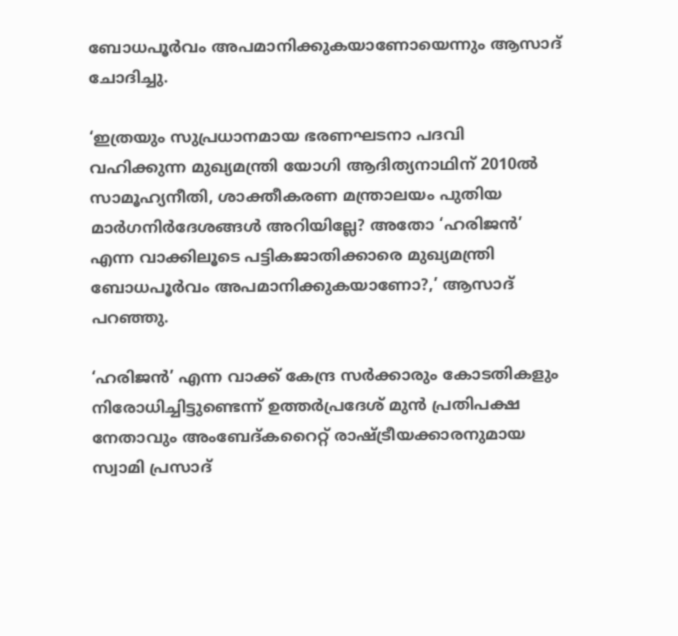ബോധപൂർവം അപമാനിക്കുകയാണോയെന്നും ആസാദ് ചോദിച്ചു.

‘ഇത്രയും സുപ്രധാനമായ ഭരണഘടനാ പദവി വഹിക്കുന്ന മുഖ്യമന്ത്രി യോഗി ആദിത്യനാഥിന് 2010ൽ സാമൂഹ്യനീതി, ശാക്തീകരണ മന്ത്രാലയം പുതിയ മാർഗനിർദേശങ്ങൾ അറിയില്ലേ? അതോ ‘ഹരിജൻ’ എന്ന വാക്കിലൂടെ പട്ടികജാതിക്കാരെ മുഖ്യമന്ത്രി ബോധപൂർവം അപമാനിക്കുകയാണോ?,’ ആസാദ് പറഞ്ഞു.

‘ഹരിജൻ’ എന്ന വാക്ക് കേന്ദ്ര സർക്കാരും കോടതികളും നിരോധിച്ചിട്ടുണ്ടെന്ന് ഉത്തർപ്രദേശ് മുൻ പ്രതിപക്ഷ നേതാവും അംബേദ്കറൈറ്റ് രാഷ്ട്രീയക്കാരനുമായ സ്വാമി പ്രസാദ്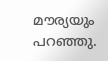മൗര്യയും പറഞ്ഞു.